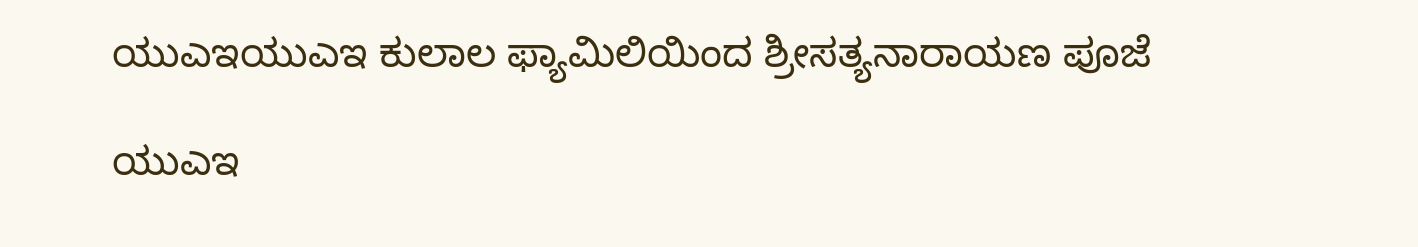ಯುಎಇಯುಎಇ ಕುಲಾಲ ಫ್ಯಾಮಿಲಿಯಿಂದ ಶ್ರೀಸತ್ಯನಾರಾಯಣ ಪೂಜೆ

ಯುಎಇ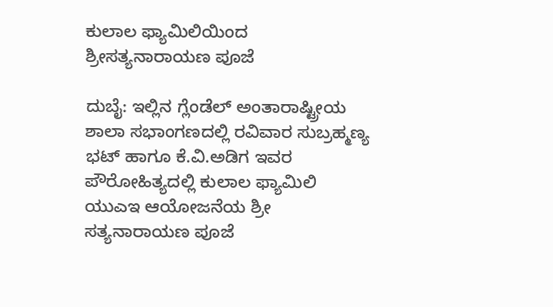ಕುಲಾಲ ಫ್ಯಾಮಿಲಿಯಿಂದ ಶ್ರೀಸತ್ಯನಾರಾಯಣ ಪೂಜೆ

ದುಬೈ: ಇಲ್ಲಿನ ಗ್ಲೆಂಡೆಲ್ ಅಂತಾರಾಷ್ಟ್ರೀಯ ಶಾಲಾ ಸಭಾಂಗಣದಲ್ಲಿ ರವಿವಾರ ಸುಬ್ರಹ್ಮಣ್ಯ ಭಟ್ ಹಾಗೂ ಕೆ.ವಿ.ಅಡಿಗ ಇವರ ಪೌರೋಹಿತ್ಯದಲ್ಲಿ ಕುಲಾಲ ಫ್ಯಾಮಿಲಿ ಯುಎಇ ಆಯೋಜನೆಯ ಶ್ರೀ ಸತ್ಯನಾರಾಯಣ ಪೂಜೆ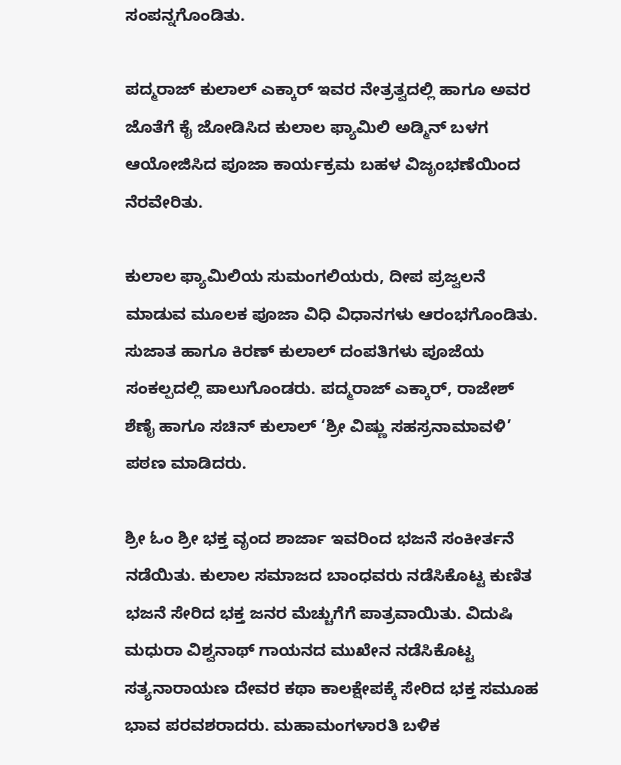ಸಂಪನ್ನಗೊಂಡಿತು.

ಪದ್ಮರಾಜ್ ಕುಲಾಲ್ ಎಕ್ಕಾರ್ ಇವರ ನೇತ್ರತ್ವದಲ್ಲಿ ಹಾಗೂ ಅವರ ಜೊತೆಗೆ ಕೈ ಜೋಡಿಸಿದ ಕುಲಾಲ ಫ್ಯಾಮಿಲಿ ಅಡ್ಮಿನ್ ಬಳಗ ಆಯೋಜಿಸಿದ ಪೂಜಾ ಕಾರ್ಯಕ್ರಮ ಬಹಳ ವಿಜೃಂಭಣೆಯಿಂದ ನೆರವೇರಿತು.

ಕುಲಾಲ ಫ್ಯಾಮಿಲಿಯ ಸುಮಂಗಲಿಯರು, ದೀಪ ಪ್ರಜ್ವಲನೆ ಮಾಡುವ ಮೂಲಕ ಪೂಜಾ ವಿಧಿ ವಿಧಾನಗಳು ಆರಂಭಗೊಂಡಿತು. ಸುಜಾತ ಹಾಗೂ ಕಿರಣ್ ಕುಲಾಲ್ ದಂಪತಿಗಳು ಪೂಜೆಯ ಸಂಕಲ್ಪದಲ್ಲಿ ಪಾಲುಗೊಂಡರು. ಪದ್ಮರಾಜ್ ಎಕ್ಕಾರ್, ರಾಜೇಶ್ ಶೆಣೈ ಹಾಗೂ ಸಚಿನ್ ಕುಲಾಲ್ ‘ಶ್ರೀ ವಿಷ್ಣು ಸಹಸ್ರನಾಮಾವಳಿ’ ಪಠಣ ಮಾಡಿದರು.

ಶ್ರೀ ಓಂ ಶ್ರೀ ಭಕ್ತ ವೃಂದ ಶಾರ್ಜಾ ಇವರಿಂದ ಭಜನೆ ಸಂಕೀರ್ತನೆ ನಡೆಯಿತು. ಕುಲಾಲ ಸಮಾಜದ ಬಾಂಧವರು ನಡೆಸಿಕೊಟ್ಟ ಕುಣಿತ ಭಜನೆ ಸೇರಿದ ಭಕ್ತ ಜನರ ಮೆಚ್ಚುಗೆಗೆ ಪಾತ್ರವಾಯಿತು. ವಿದುಷಿ ಮಧುರಾ ವಿಶ್ವನಾಥ್ ಗಾಯನದ ಮುಖೇನ ನಡೆಸಿಕೊಟ್ಟ ಸತ್ಯನಾರಾಯಣ ದೇವರ ಕಥಾ ಕಾಲಕ್ಷೇಪಕ್ಕೆ ಸೇರಿದ ಭಕ್ತ ಸಮೂಹ ಭಾವ ಪರವಶರಾದರು. ಮಹಾಮಂಗಳಾರತಿ ಬಳಿಕ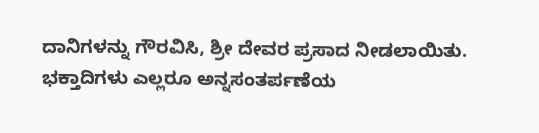ದಾನಿಗಳನ್ನು ಗೌರವಿಸಿ, ಶ್ರೀ ದೇವರ ಪ್ರಸಾದ ನೀಡಲಾಯಿತು. ಭಕ್ತಾದಿಗಳು ಎಲ್ಲರೂ ಅನ್ನಸಂತರ್ಪಣೆಯ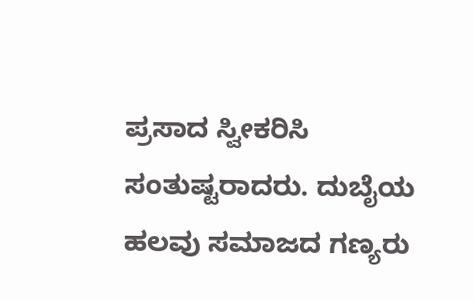ಪ್ರಸಾದ ಸ್ವೀಕರಿಸಿ ಸಂತುಷ್ಟರಾದರು. ದುಬೈಯ ಹಲವು ಸಮಾಜದ ಗಣ್ಯರು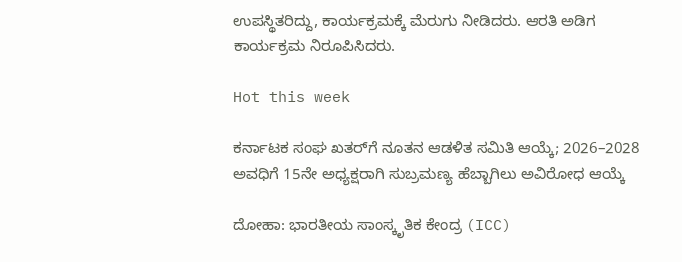ಉಪಸ್ಥಿತರಿದ್ದು, ಕಾರ್ಯಕ್ರಮಕ್ಕೆ ಮೆರುಗು ನೀಡಿದರು. ಆರತಿ ಅಡಿಗ ಕಾರ್ಯಕ್ರಮ ನಿರೂಪಿಸಿದರು.

Hot this week

ಕರ್ನಾಟಕ ಸಂಘ ಖತರ್‌ಗೆ ನೂತನ ಆಡಳಿತ ಸಮಿತಿ ಆಯ್ಕೆ; 2026–2028 ಅವಧಿಗೆ 15ನೇ ಅಧ್ಯಕ್ಷರಾಗಿ ಸುಬ್ರಮಣ್ಯ ಹೆಬ್ಬಾಗಿಲು ಅವಿರೋಧ ಆಯ್ಕೆ

ದೋಹಾ: ಭಾರತೀಯ ಸಾಂಸ್ಕೃತಿಕ ಕೇಂದ್ರ (ICC)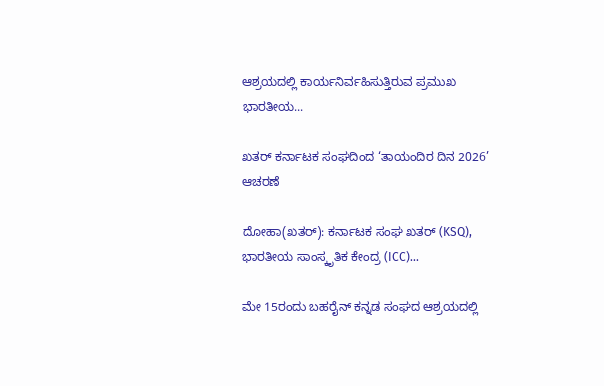ಆಶ್ರಯದಲ್ಲಿ ಕಾರ್ಯನಿರ್ವಹಿಸುತ್ತಿರುವ ಪ್ರಮುಖ ಭಾರತೀಯ...

ಖತರ್‌ ಕರ್ನಾಟಕ ಸಂಘದಿಂದ ‘ತಾಯಂದಿರ ದಿನ 2026’ ಆಚರಣೆ

ದೋಹಾ(ಖತರ್‌): ಕರ್ನಾಟಕ ಸಂಘ ಖತರ್‌ (KSQ), ಭಾರತೀಯ ಸಾಂಸ್ಕೃತಿಕ ಕೇಂದ್ರ (ICC)...

ಮೇ 15ರಂದು ಬಹರೈನ್ ಕನ್ನಡ ಸಂಘದ ಆಶ್ರಯದಲ್ಲಿ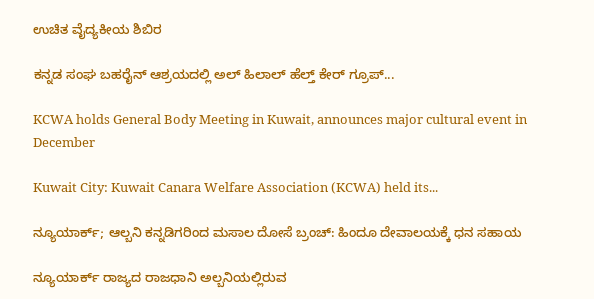ಉಚಿತ ವೈದ್ಯಕೀಯ ಶಿಬಿರ

ಕನ್ನಡ ಸಂಘ ಬಹರೈನ್ ಆಶ್ರಯದಲ್ಲಿ ಅಲ್ ಹಿಲಾಲ್ ಹೆಲ್ತ್ ಕೇರ್ ಗ್ರೂಪ್...

KCWA holds General Body Meeting in Kuwait, announces major cultural event in December

Kuwait City: Kuwait Canara Welfare Association (KCWA) held its...

ನ್ಯೂಯಾರ್ಕ್; ಆಲ್ಬನಿ ಕನ್ನಡಿಗರಿಂದ ಮಸಾಲ ದೋಸೆ ಬ್ರಂಚ್: ಹಿಂದೂ ದೇವಾಲಯಕ್ಕೆ ಧನ ಸಹಾಯ

ನ್ಯೂಯಾರ್ಕ್ ರಾಜ್ಯದ ರಾಜಧಾನಿ ಅಲ್ಬನಿಯಲ್ಲಿರುವ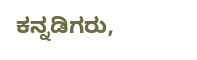ಕನ್ನಡಿಗರು,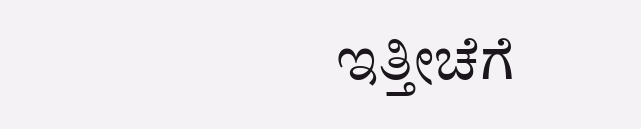ಇತ್ತೀಚೆಗೆ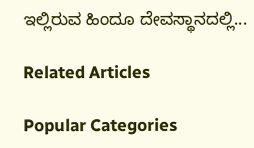ಇಲ್ಲಿರುವ ಹಿಂದೂ ದೇವಸ್ಥಾನದಲ್ಲಿ...

Related Articles

Popular Categories